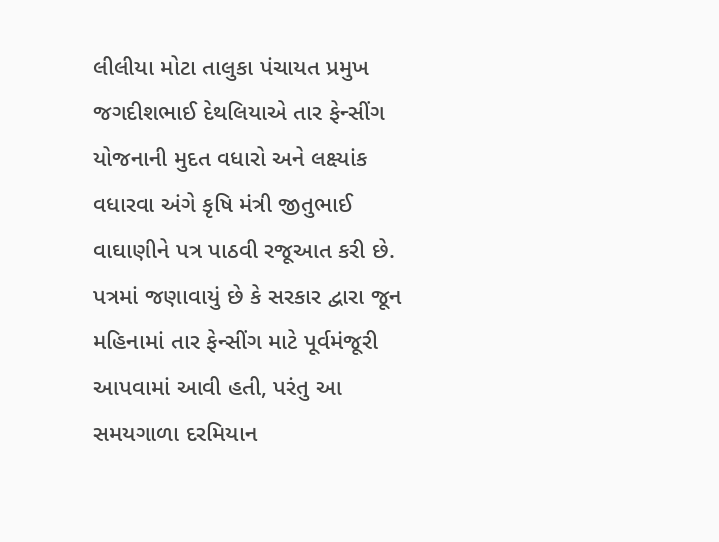લીલીયા મોટા તાલુકા પંચાયત પ્રમુખ જગદીશભાઈ દેથલિયાએ તાર ફેન્સીંગ યોજનાની મુદત વધારો અને લક્ષ્યાંક વધારવા અંગે કૃષિ મંત્રી જીતુભાઈ વાઘાણીને પત્ર પાઠવી રજૂઆત કરી છે. પત્રમાં જણાવાયું છે કે સરકાર દ્વારા જૂન મહિનામાં તાર ફેન્સીંગ માટે પૂર્વમંજૂરી આપવામાં આવી હતી, પરંતુ આ સમયગાળા દરમિયાન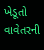ખેડૂતો વાવેતરની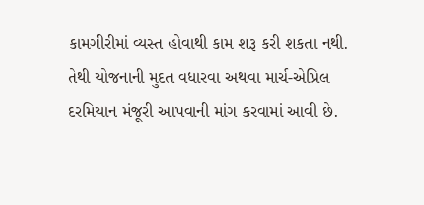કામગીરીમાં વ્યસ્ત હોવાથી કામ શરૂ કરી શકતા નથી. તેથી યોજનાની મુદત વધારવા અથવા માર્ચ-એપ્રિલ દરમિયાન મંજૂરી આપવાની માંગ કરવામાં આવી છે.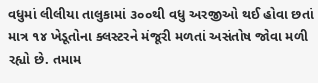વધુમાં લીલીયા તાલુકામાં ૩૦૦થી વધુ અરજીઓ થઈ હોવા છતાં માત્ર ૧૪ ખેડૂતોના ક્લસ્ટરને મંજૂરી મળતાં અસંતોષ જોવા મળી રહ્યો છે. તમામ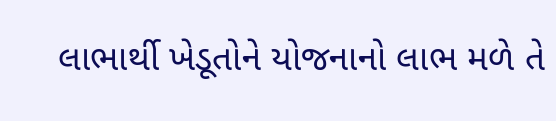લાભાર્થી ખેડૂતોને યોજનાનો લાભ મળે તે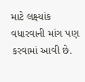માટે લક્ષ્યાંક વધારવાની માંગ પણ કરવામાં આવી છે.